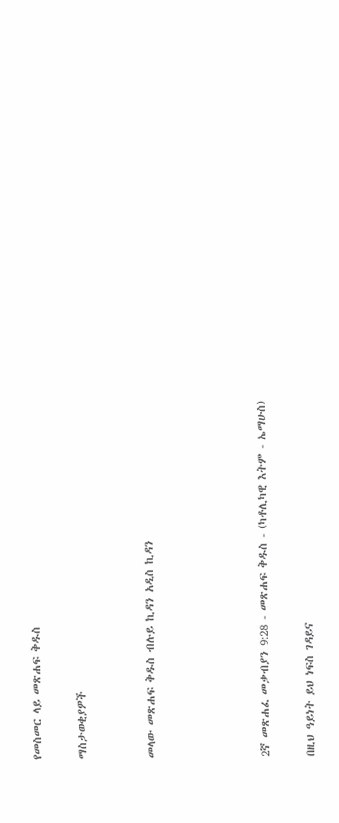የመስመር ላይ መጽሐፍ ቅዱስ

ማስታወቂያዎች


መላው መጽሐፍ ቅዱስ ብሉይ ኪዳን አዲስ ኪዳን




2ኛ መጽሐፈ መቃብያን 9:28 - መጽሐፍ ቅዱስ - (ካቶሊካዊ እትም - ኤማሁስ)

በዚህ ዓይነት ይህ ነፍስ ገዳይና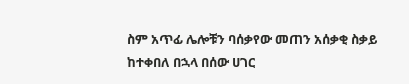ስም አጥፊ ሌሎቹን ባሰቃየው መጠን አሰቃቂ ስቃይ ከተቀበለ በኋላ በሰው ሀገር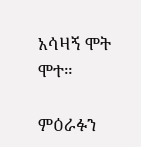አሳዛኝ ሞት ሞተ።

ምዕራፉን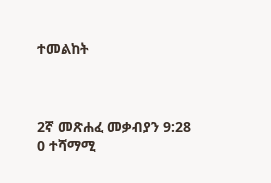ተመልከት



2ኛ መጽሐፈ መቃብያን 9:28
0 ተሻማሚ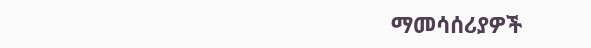ማመሳሰሪያዎች